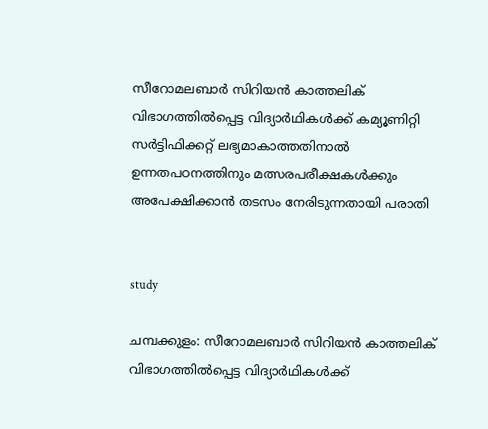സീറോമലബാര്‍ സിറിയന്‍ കാത്തലിക് വിഭാഗത്തില്‍പ്പെട്ട വിദ്യാര്‍ഥികള്‍ക്ക് കമ്യൂണിറ്റി സര്‍ട്ടിഫിക്കറ്റ് ലഭ്യമാകാത്തതിനാല്‍ ഉന്നതപഠനത്തിനും മത്സരപരീക്ഷകള്‍ക്കും അപേക്ഷിക്കാന്‍ തടസം നേരിടുന്നതായി പരാതി


study

ചമ്പക്കുളം: സീറോമലബാര്‍ സിറിയന്‍ കാത്തലിക് വിഭാഗത്തില്‍പ്പെട്ട വിദ്യാര്‍ഥികള്‍ക്ക്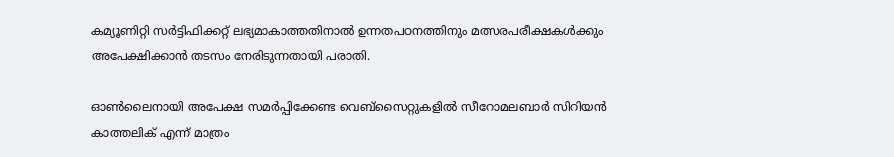കമ്യൂണിറ്റി സര്‍ട്ടിഫിക്കറ്റ് ലഭ്യമാകാത്തതിനാല്‍ ഉന്നതപഠനത്തിനും മത്സരപരീക്ഷകള്‍ക്കും അപേക്ഷിക്കാന്‍ തടസം നേരിടുന്നതായി പരാതി.

ഓണ്‍ലൈനായി അപേക്ഷ സമര്‍പ്പിക്കേണ്ട വെബ്‌സൈറ്റുകളില്‍ സീറോമലബാര്‍ സിറിയന്‍ കാത്തലിക് എന്ന് മാത്രം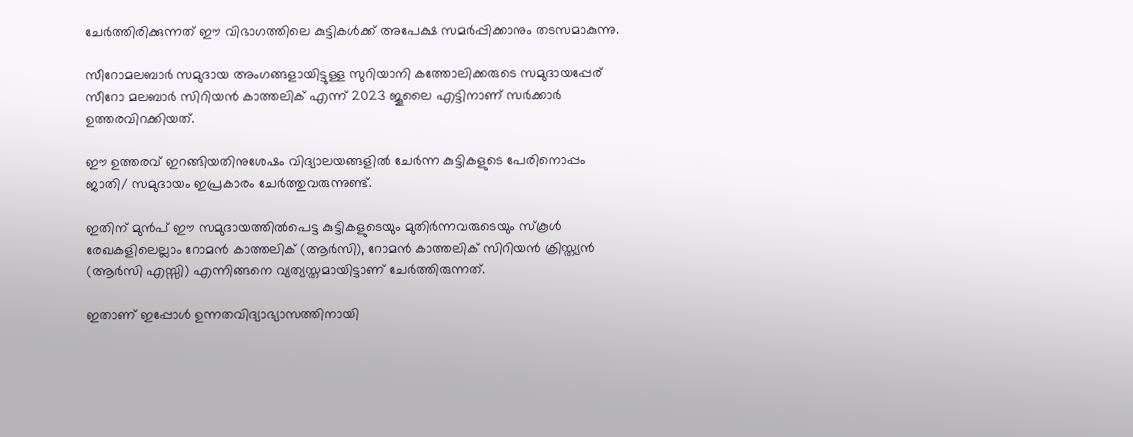ചേര്‍ത്തിരിക്കുന്നത് ഈ വിഭാഗത്തിലെ കുട്ടികള്‍ക്ക് അപേക്ഷ സമര്‍പ്പിക്കാനും തടസമാകുന്നു.

സീറോമലബാര്‍ സമുദായ അംഗങ്ങളായിട്ടുള്ള സുറിയാനി കത്തോലിക്കരുടെ സമുദായപ്പേര് സീറോ മലബാര്‍ സിറിയന്‍ കാത്തലിക് എന്ന് 2023 ജൂലൈ എട്ടിനാണ് സര്‍ക്കാര്‍ ഉത്തരവിറക്കിയത്.

ഈ ഉത്തരവ് ഇറങ്ങിയതിനുശേഷം വിദ്യാലയങ്ങളില്‍ ചേര്‍ന്ന കുട്ടികളുടെ പേരിനൊപ്പം ജാതി/ സമുദായം ഇപ്രകാരം ചേര്‍ത്തുവരുന്നുണ്ട്.

ഇതിന് മുന്‍പ് ഈ സമുദായത്തില്‍പെട്ട കുട്ടികളുടെയും മുതിര്‍ന്നവരുടെയും സ്‌കൂള്‍ രേഖകളിലെല്ലാം റോമന്‍ കാത്തലിക് (ആര്‍സി), റോമന്‍ കാത്തലിക് സിറിയന്‍ ക്രിസ്ത്യന്‍ (ആര്‍സി എസ്സി) എന്നിങ്ങനെ വ്യത്യസ്തമായിട്ടാണ് ചേര്‍ത്തിരുന്നത്.

ഇതാണ് ഇപ്പോള്‍ ഉന്നതവിദ്യാഭ്യാസത്തിനായി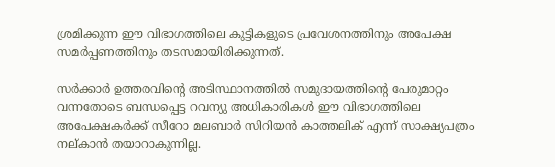ശ്രമിക്കുന്ന ഈ വിഭാഗത്തിലെ കുട്ടികളുടെ പ്രവേശനത്തിനും അപേക്ഷ സമര്‍പ്പണത്തിനും തടസമായിരിക്കുന്നത്.

സര്‍ക്കാര്‍ ഉത്തരവിന്റെ അടിസ്ഥാനത്തില്‍ സമുദായത്തിന്റെ പേരുമാറ്റം വന്നതോടെ ബന്ധപ്പെട്ട റവന്യു അധികാരികള്‍ ഈ വിഭാഗത്തിലെ അപേക്ഷകര്‍ക്ക് സീറോ മലബാര്‍ സിറിയന്‍ കാത്തലിക് എന്ന് സാക്ഷ്യപത്രം നല്കാന്‍ തയാറാകുന്നില്ല.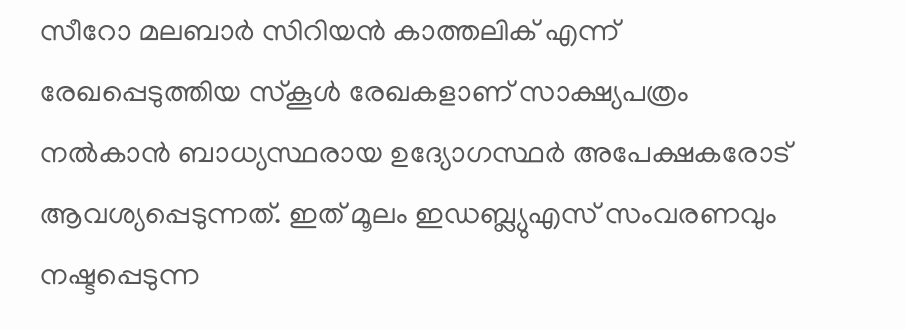സീറോ മലബാര്‍ സിറിയന്‍ കാത്തലിക് എന്ന് രേഖപ്പെടുത്തിയ സ്‌കൂള്‍ രേഖകളാണ് സാക്ഷ്യപത്രം നല്‍കാന്‍ ബാധ്യസ്ഥരായ ഉദ്യോഗസ്ഥര്‍ അപേക്ഷകരോട് ആവശ്യപ്പെടുന്നത്. ഇത് മൂലം ഇഡബ്ല്യുഎസ് സംവരണവും നഷ്ടപ്പെടുന്ന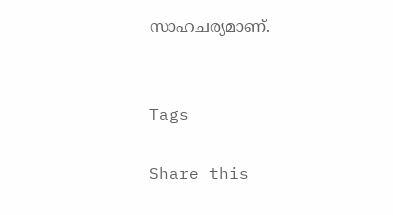സാഹചര്യമാണ്.


Tags

Share this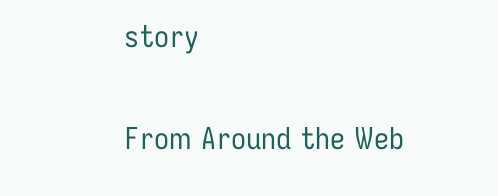story

From Around the Web